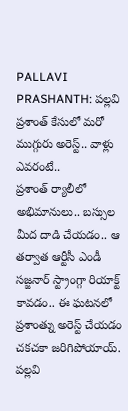PALLAVI PRASHANTH: పల్లవి ప్రశాంత్ కేసులో మరో ముగ్గురు అరెస్ట్.. వాళ్లు ఎవరంటే..
ప్రశాంత్ ర్యాలీలో అభిమానులు.. బస్సుల మీద దాడి చేయడం.. ఆ తర్వాత ఆర్టీసీ ఎండీ సజ్జనార్ స్ట్రాంగ్గా రియాక్ట్ కావడం.. ఈ ఘటనలో ప్రశాంత్ను అరెస్ట్ చేయడం చకచకా జరిగిపోయాయ్. పల్లవి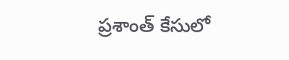ప్రశాంత్ కేసులో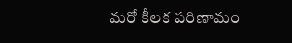మరో కీలక పరిణామం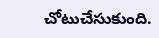చోటుచేసుకుంది.